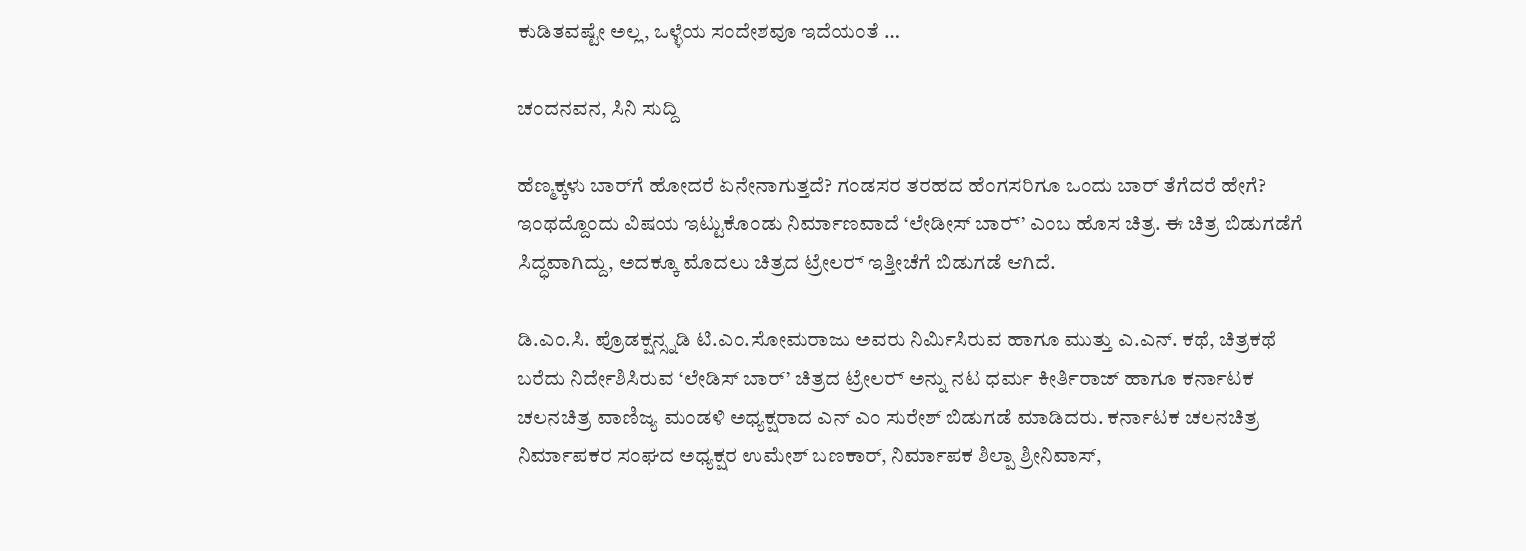ಕುಡಿತವಷ್ಟೇ ಅಲ್ಲ, ಒಳ್ಳೆಯ ಸಂದೇಶವೂ ಇದೆಯಂತೆ …

ಚಂದನವನ, ಸಿನಿ ಸುದ್ದಿ

ಹೆಣ್ಮಕ್ಕಳು ಬಾರ್‌ಗೆ ಹೋದರೆ ಏನೇನಾಗುತ್ತದೆ? ಗಂಡಸರ ತರಹದ ಹೆಂಗಸರಿಗೂ ಒಂದು ಬಾರ್ ತೆಗೆದರೆ ಹೇಗೆ? ಇಂಥದ್ದೊಂದು ವಿಷಯ ಇಟ್ಟುಕೊಂಡು ನಿರ್ಮಾಣವಾದೆ ‘ಲೇಡೀಸ್‍ ಬಾರ್‍’ ಎಂಬ ಹೊಸ ಚಿತ್ರ. ಈ ಚಿತ್ರ ಬಿಡುಗಡೆಗೆ ಸಿದ್ಧವಾಗಿದ್ದು, ಅದಕ್ಕೂ ಮೊದಲು ಚಿತ್ರದ ಟ್ರೇಲರ್‍ ಇತ್ತೀಚೆಗೆ ಬಿಡುಗಡೆ ಆಗಿದೆ.

ಡಿ.ಎಂ.ಸಿ. ಪ್ರೊಡಕ್ಷನ್ಸ್ನಡಿ ಟಿ.ಎಂ.ಸೋಮರಾಜು ಅವರು ನಿರ್ಮಿಸಿರುವ ಹಾಗೂ ಮುತ್ತು ಎ.ಎನ್. ಕಥೆ, ಚಿತ್ರಕಥೆ ಬರೆದು ನಿರ್ದೇಶಿಸಿರುವ ‘ಲೇಡಿಸ್‌ ಬಾರ್’ ಚಿತ್ರದ ಟ್ರೇಲರ್‍ ಅನ್ನು ನಟ ಧರ್ಮ ಕೀರ್ತಿರಾಜ್ ಹಾಗೂ ಕರ್ನಾಟಕ ಚಲನಚಿತ್ರ ವಾಣಿಜ್ಯ ಮಂಡಳಿ ಅಧ್ಯಕ್ಷರಾದ ಎನ್ ಎಂ ಸುರೇಶ್ ಬಿಡುಗಡೆ ಮಾಡಿದರು. ಕರ್ನಾಟಕ ಚಲನಚಿತ್ರ ನಿರ್ಮಾಪಕರ ಸಂಘದ ಅಧ್ಯಕ್ಷರ ಉಮೇಶ್ ಬಣಕಾರ್, ನಿರ್ಮಾಪಕ ಶಿಲ್ಪಾ ಶ್ರೀನಿವಾಸ್,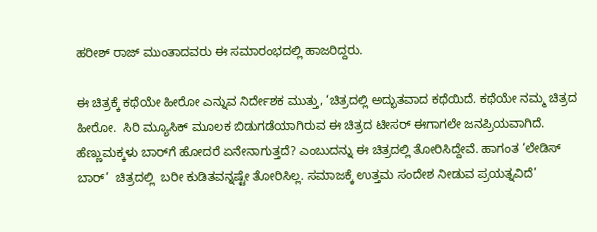ಹರೀಶ್‍ ರಾಜ್‍ ಮುಂತಾದವರು ಈ ಸಮಾರಂಭದಲ್ಲಿ ಹಾಜರಿದ್ದರು.

ಈ ಚಿತ್ರಕ್ಕೆ ಕಥೆಯೇ ಹೀರೋ ಎನ್ನುವ ನಿರ್ದೇಶಕ ಮುತ್ತು, ‘ಚಿತ್ರದಲ್ಲಿ ಅದ್ಭುತವಾದ ಕಥೆಯಿದೆ. ಕಥೆಯೇ ನಮ್ಮ ಚಿತ್ರದ ಹೀರೋ.  ಸಿರಿ ಮ್ಯೂಸಿಕ್ ಮೂಲಕ ಬಿಡುಗಡೆಯಾಗಿರುವ ಈ ಚಿತ್ರದ ಟೀಸರ್ ಈಗಾಗಲೇ ಜನಪ್ರಿಯವಾಗಿದೆ.  ಹೆಣ್ಣುಮಕ್ಕಳು ಬಾರ್‌ಗೆ ಹೋದರೆ ಏನೇನಾಗುತ್ತದೆ? ಎಂಬುದನ್ನು ಈ ಚಿತ್ರದಲ್ಲಿ ತೋರಿಸಿದ್ದೇವೆ. ಹಾಗಂತ ‘ಲೇಡಿಸ್‌ ಬಾರ್’  ಚಿತ್ರದಲ್ಲಿ  ಬರೀ ಕುಡಿತವನ್ನಷ್ಟೇ ತೋರಿಸಿಲ್ಲ. ಸಮಾಜಕ್ಕೆ ಉತ್ತಮ ಸಂದೇಶ ನೀಡುವ ಪ್ರಯತ್ನವಿದೆ’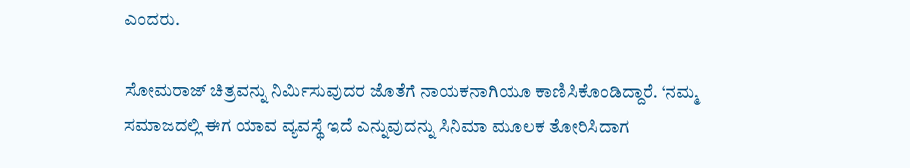ಎಂದರು.

ಸೋಮರಾಜ್‍ ಚಿತ್ರವನ್ನು ನಿರ್ಮಿಸುವುದರ ಜೊತೆಗೆ ನಾಯಕನಾಗಿಯೂ ಕಾಣಿಸಿಕೊಂಡಿದ್ದಾರೆ. ‘ನಮ್ಮ ಸಮಾಜದಲ್ಲಿ ಈಗ ಯಾವ ವ್ಯವಸ್ಥೆ ಇದೆ ಎನ್ನುವುದನ್ನು ಸಿನಿಮಾ ಮೂಲಕ ತೋರಿಸಿದಾಗ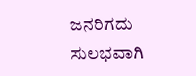ಜನರಿಗದು ಸುಲಭವಾಗಿ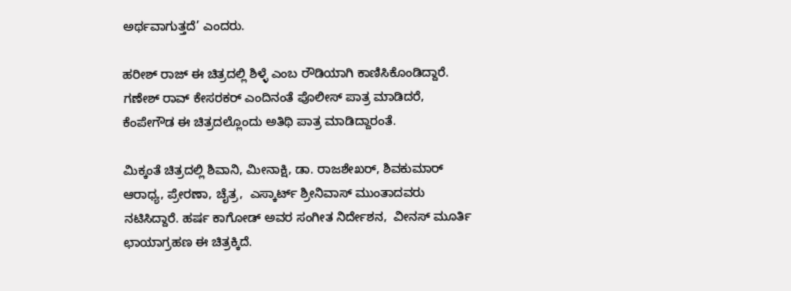ಅರ್ಥವಾಗುತ್ತದೆ’ ಎಂದರು.

ಹರೀಶ್‍ ರಾಜ್‍ ಈ ಚಿತ್ರದಲ್ಲಿ ಶಿಳ್ಳೆ ಎಂಬ ರೌಡಿಯಾಗಿ ಕಾಣಿಸಿಕೊಂಡಿದ್ದಾರೆ. ಗಣೇಶ್‌ ರಾವ್ ಕೇಸರಕರ್ ಎಂದಿನಂತೆ ಪೊಲೀಸ್ ಪಾತ್ರ ಮಾಡಿದರೆ, ಕೆಂಪೇಗೌಡ ಈ ಚಿತ್ರದಲ್ಲೊಂದು ಅತಿಥಿ ಪಾತ್ರ ಮಾಡಿದ್ದಾರಂತೆ.

ಮಿಕ್ಕಂತೆ ಚಿತ್ರದಲ್ಲಿ ಶಿವಾನಿ, ಮೀನಾಕ್ಷಿ, ಡಾ. ರಾಜಶೇಖರ್, ಶಿವಕುಮಾರ್‍  ಆರಾಧ್ಯ, ಪ್ರೇರಣಾ, ಚೈತ್ರ,  ಎಸ್ಕಾರ್ಟ್ ಶ್ರೀನಿವಾಸ್ ಮುಂತಾದವರು ನಟಿಸಿದ್ದಾರೆ. ಹರ್ಷ ಕಾಗೋಡ್ ಅವರ ಸಂಗೀತ ನಿರ್ದೇಶನ,  ವೀನಸ್‌ ಮೂರ್ತಿ  ಛಾಯಾಗ್ರಹಣ ಈ ಚಿತ್ರಕ್ಕಿದೆ.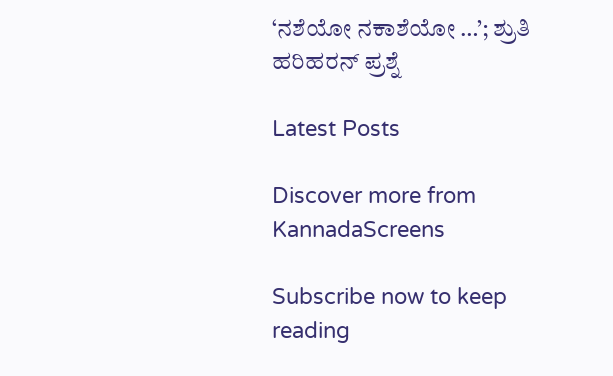‘ನಶೆಯೋ ನಕಾಶೆಯೋ …’; ಶ್ರುತಿ ಹರಿಹರನ್‍ ಪ್ರಶ್ನೆ

Latest Posts

Discover more from KannadaScreens

Subscribe now to keep reading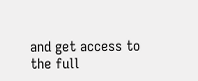and get access to the full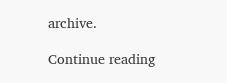archive.

Continue reading